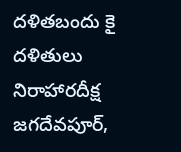దళితబందు కై దళితులు నిరాహారదీక్ష
జగదేవపూర్,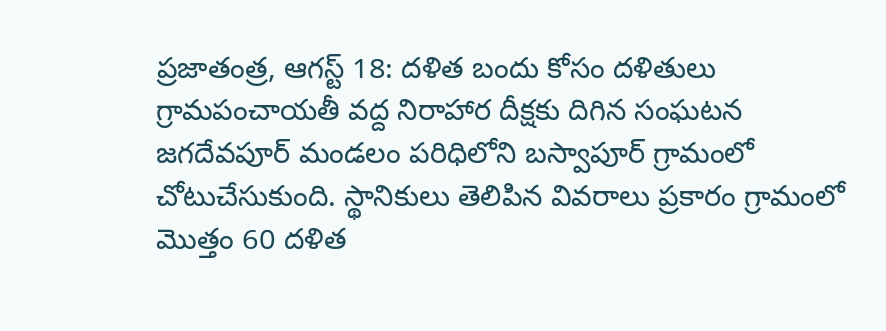ప్రజాతంత్ర, ఆగస్ట్ 18: దళిత బందు కోసం దళితులు గ్రామపంచాయతీ వద్ద నిరాహార దీక్షకు దిగిన సంఘటన జగదేవపూర్ మండలం పరిధిలోని బస్వాపూర్ గ్రామంలో చోటుచేసుకుంది. స్థానికులు తెలిపిన వివరాలు ప్రకారం గ్రామంలో మొత్తం 60 దళిత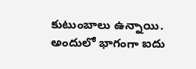కుటుంబాలు ఉన్నాయి. అందులో భాగంగా ఐదు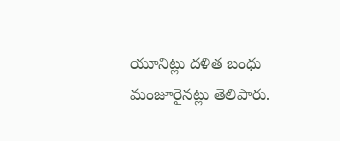యూనిట్లు దళిత బంధు మంజూరైనట్లు తెలిపారు.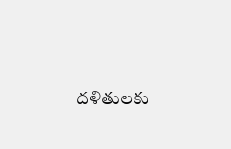దళితులకు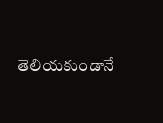తెలియకుండానే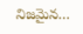నిజమైన…